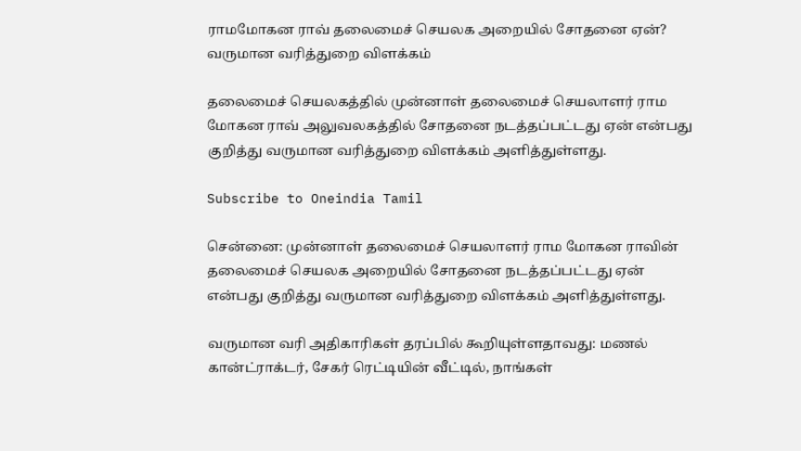ராமமோகன ராவ் தலைமைச் செயலக அறையில் சோதனை ஏன்? வருமான வரித்துறை விளக்கம்

தலைமைச் செயலகத்தில் முன்னாள் தலைமைச் செயலாளர் ராம மோகன ராவ் அலுவலகத்தில் சோதனை நடத்தப்பட்டது ஏன் என்பது குறித்து வருமான வரித்துறை விளக்கம் அளித்துள்ளது.

Subscribe to Oneindia Tamil

சென்னை: முன்னாள் தலைமைச் செயலாளர் ராம மோகன ராவின் தலைமைச் செயலக அறையில் சோதனை நடத்தப்பட்டது ஏன் என்பது குறித்து வருமான வரித்துறை விளக்கம் அளித்துள்ளது.

வருமான வரி அதிகாரிகள் தரப்பில் கூறியுள்ளதாவது: மணல் கான்ட்ராக்டர், சேகர் ரெட்டியின் வீட்டில், நாங்கள்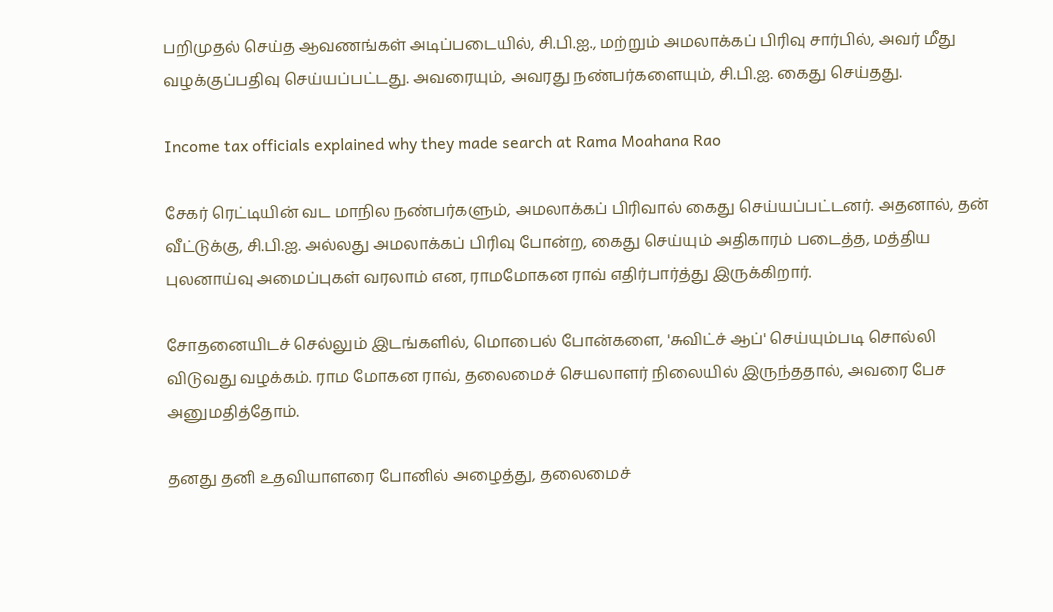பறிமுதல் செய்த ஆவணங்கள் அடிப்படையில், சி.பி.ஐ., மற்றும் அமலாக்கப் பிரிவு சார்பில், அவர் மீது வழக்குப்பதிவு செய்யப்பட்டது. அவரையும், அவரது நண்பர்களையும், சி.பி.ஐ. கைது செய்தது.

Income tax officials explained why they made search at Rama Moahana Rao

சேகர் ரெட்டியின் வட மாநில நண்பர்களும், அமலாக்கப் பிரிவால் கைது செய்யப்பட்டனர். அதனால், தன் வீட்டுக்கு, சி.பி.ஐ. அல்லது அமலாக்கப் பிரிவு போன்ற, கைது செய்யும் அதிகாரம் படைத்த, மத்திய புலனாய்வு அமைப்புகள் வரலாம் என, ராமமோகன ராவ் எதிர்பார்த்து இருக்கிறார்.

சோதனையிடச் செல்லும் இடங்களில், மொபைல் போன்களை, 'சுவிட்ச் ஆப்' செய்யும்படி சொல்லி விடுவது வழக்கம். ராம மோகன ராவ், தலைமைச் செயலாளர் நிலையில் இருந்ததால், அவரை பேச அனுமதித்தோம்.

தனது தனி உதவியாளரை போனில் அழைத்து, தலைமைச்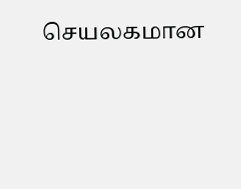செயலகமான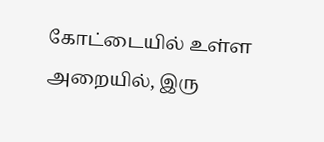கோட்டையில் உள்ள அறையில், இரு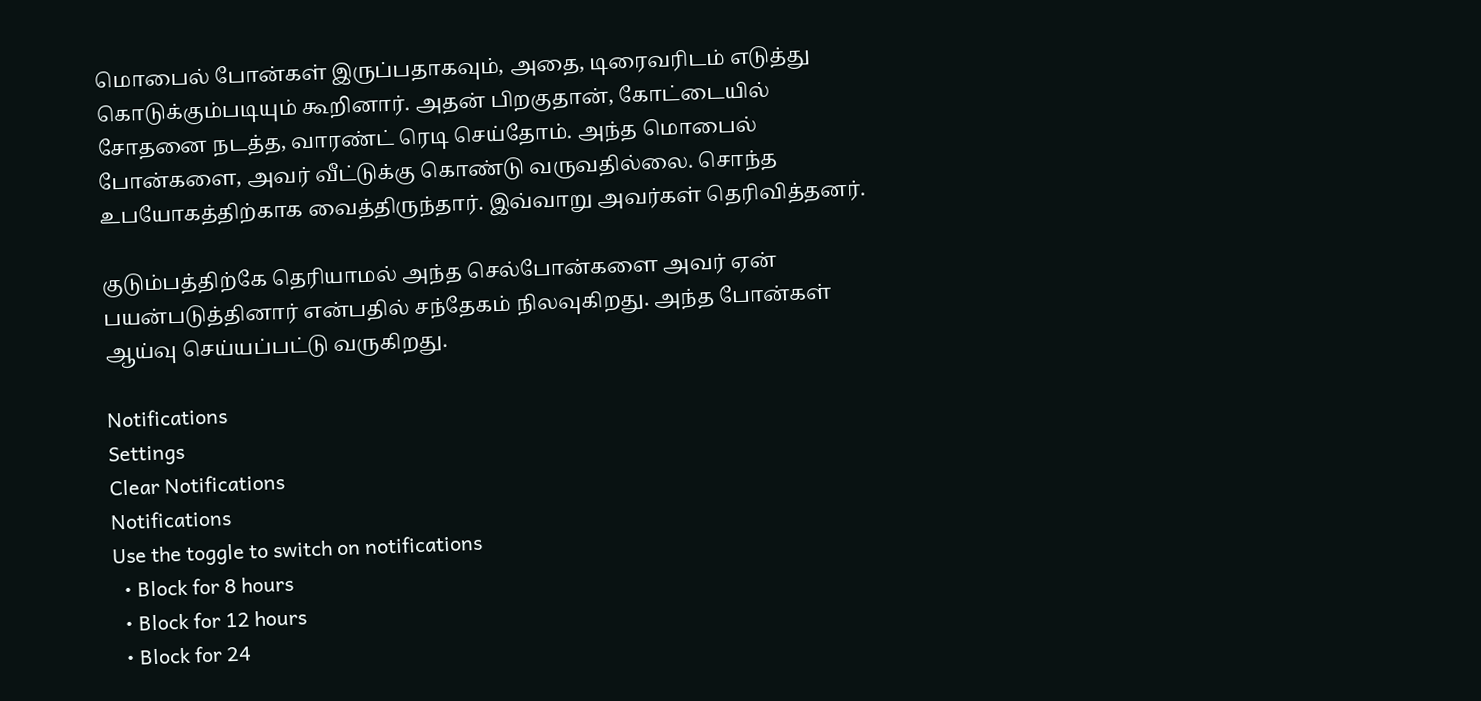மொபைல் போன்கள் இருப்பதாகவும், அதை, டிரைவரிடம் எடுத்து கொடுக்கும்படியும் கூறினார். அதன் பிறகுதான், கோட்டையில் சோதனை நடத்த, வாரண்ட் ரெடி செய்தோம். அந்த மொபைல் போன்களை, அவர் வீட்டுக்கு கொண்டு வருவதில்லை. சொந்த உபயோகத்திற்காக வைத்திருந்தார். இவ்வாறு அவர்கள் தெரிவித்தனர்.

குடும்பத்திற்கே தெரியாமல் அந்த செல்போன்களை அவர் ஏன் பயன்படுத்தினார் என்பதில் சந்தேகம் நிலவுகிறது. அந்த போன்கள் ஆய்வு செய்யப்பட்டு வருகிறது.

Notifications
Settings
Clear Notifications
Notifications
Use the toggle to switch on notifications
  • Block for 8 hours
  • Block for 12 hours
  • Block for 24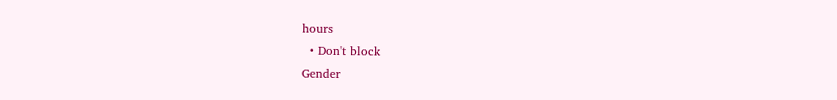hours
  • Don't block
Gender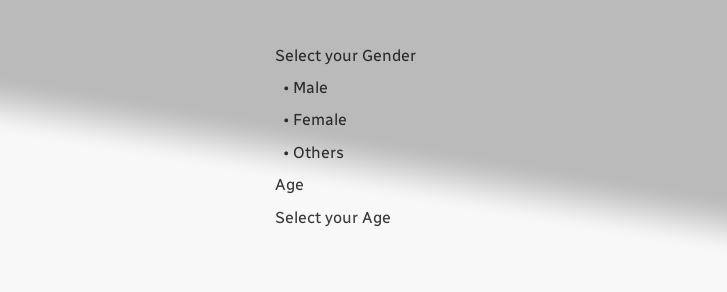Select your Gender
  • Male
  • Female
  • Others
Age
Select your Age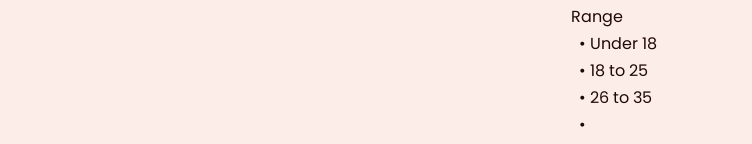Range
  • Under 18
  • 18 to 25
  • 26 to 35
  •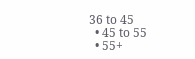36 to 45
  • 45 to 55
  • 55+